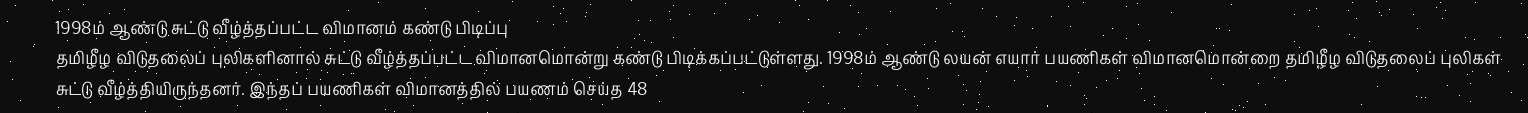1998ம் ஆண்டு சுட்டு வீழ்த்தப்பட்ட விமானம் கண்டு பிடிப்பு
தமிழீழ விடுதலைப் புலிகளினால் சுட்டு வீழ்த்தப்பட்ட விமானமொன்று கண்டு பிடிக்கப்பட்டுள்ளது. 1998ம் ஆண்டு லயன் எயார் பயணிகள் விமானமொன்றை தமிழீழ விடுதலைப் புலிகள் சுட்டு வீழ்த்தியிருந்தனர். இந்தப் பயணிகள் விமானத்தில் பயணம் செய்த 48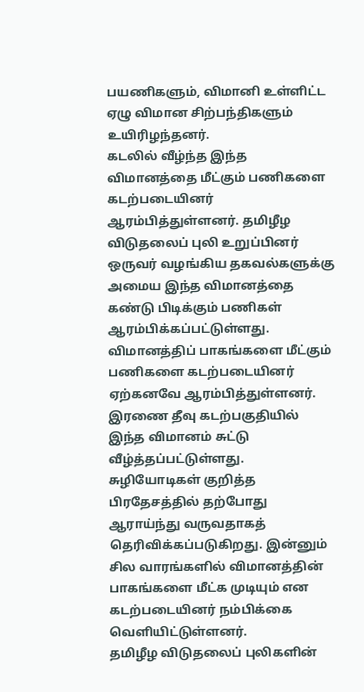பயணிகளும், விமானி உள்ளிட்ட ஏழு விமான சிற்பந்திகளும் உயிரிழந்தனர்.
கடலில் வீழ்ந்த இந்த விமானத்தை மீட்கும் பணிகளை கடற்படையினர் ஆரம்பித்துள்ளனர். தமிழீழ விடுதலைப் புலி உறுப்பினர் ஒருவர் வழங்கிய தகவல்களுக்கு அமைய இந்த விமானத்தை கண்டு பிடிக்கும் பணிகள் ஆரம்பிக்கப்பட்டுள்ளது. விமானத்திப் பாகங்களை மீட்கும் பணிகளை கடற்படையினர் ஏற்கனவே ஆரம்பித்துள்ளனர்.
இரணை தீவு கடற்பகுதியில் இந்த விமானம் சுட்டு வீழ்த்தப்பட்டுள்ளது. சுழியோடிகள் குறித்த பிரதேசத்தில் தற்போது ஆராய்ந்து வருவதாகத் தெரிவிக்கப்படுகிறது. இன்னும் சில வாரங்களில் விமானத்தின் பாகங்களை மீட்க முடியும் என கடற்படையினர் நம்பிக்கை வெளியிட்டுள்ளனர்.
தமிழீழ விடுதலைப் புலிகளின்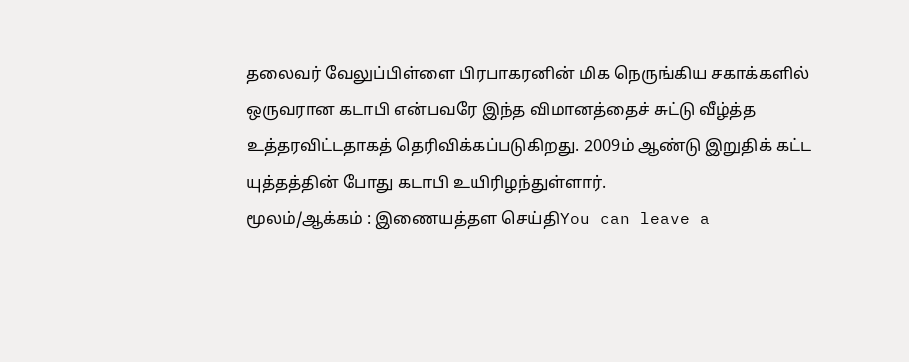தலைவர் வேலுப்பிள்ளை பிரபாகரனின் மிக நெருங்கிய சகாக்களில் ஒருவரான கடாபி என்பவரே இந்த விமானத்தைச் சுட்டு வீழ்த்த உத்தரவிட்டதாகத் தெரிவிக்கப்படுகிறது. 2009ம் ஆண்டு இறுதிக் கட்ட யுத்தத்தின் போது கடாபி உயிரிழந்துள்ளார்.
மூலம்/ஆக்கம் : இணையத்தள செய்திYou can leave a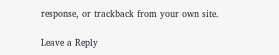response, or trackback from your own site.

Leave a Reply